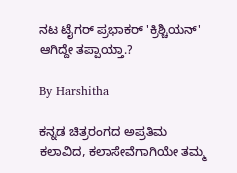ನಟ ಟೈಗರ್ ಪ್ರಭಾಕರ್ 'ಕ್ರಿಶ್ಚಿಯನ್' ಆಗಿದ್ದೇ ತಪ್ಪಾಯ್ತಾ.?

By Harshitha

ಕನ್ನಡ ಚಿತ್ರರಂಗದ ಅಪ್ರತಿಮ ಕಲಾವಿದ, ಕಲಾಸೇವೆಗಾಗಿಯೇ ತಮ್ಮ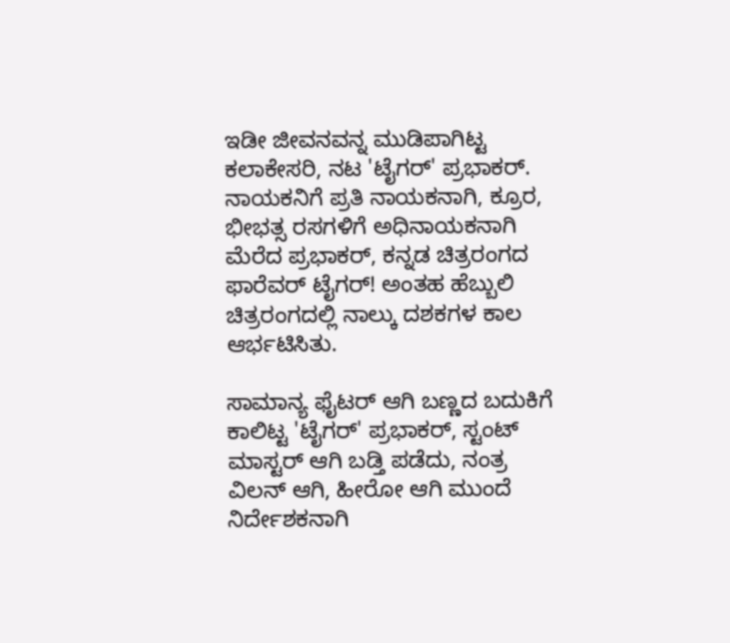ಇಡೀ ಜೀವನವನ್ನ ಮುಡಿಪಾಗಿಟ್ಟ ಕಲಾಕೇಸರಿ, ನಟ 'ಟೈಗರ್' ಪ್ರಭಾಕರ್. ನಾಯಕನಿಗೆ ಪ್ರತಿ ನಾಯಕನಾಗಿ, ಕ್ರೂರ, ಭೀಭತ್ಸ ರಸಗಳಿಗೆ ಅಧಿನಾಯಕನಾಗಿ ಮೆರೆದ ಪ್ರಭಾಕರ್, ಕನ್ನಡ ಚಿತ್ರರಂಗದ ಫಾರೆವರ್ ಟೈಗರ್! ಅಂತಹ ಹೆಬ್ಬುಲಿ ಚಿತ್ರರಂಗದಲ್ಲಿ ನಾಲ್ಕು ದಶಕಗಳ ಕಾಲ ಆರ್ಭಟಿಸಿತು.

ಸಾಮಾನ್ಯ ಫೈಟರ್ ಆಗಿ ಬಣ್ಣದ ಬದುಕಿಗೆ ಕಾಲಿಟ್ಟ 'ಟೈಗರ್' ಪ್ರಭಾಕರ್, ಸ್ಟಂಟ್ ಮಾಸ್ಟರ್ ಆಗಿ ಬಡ್ತಿ ಪಡೆದು, ನಂತ್ರ ವಿಲನ್ ಆಗಿ, ಹೀರೋ ಆಗಿ ಮುಂದೆ ನಿರ್ದೇಶಕನಾಗಿ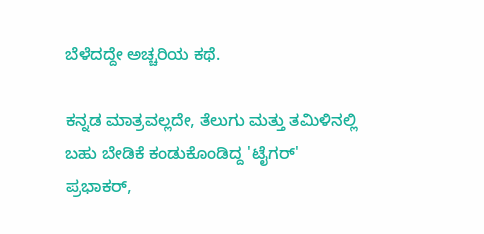ಬೆಳೆದದ್ದೇ ಅಚ್ಚರಿಯ ಕಥೆ.

ಕನ್ನಡ ಮಾತ್ರವಲ್ಲದೇ, ತೆಲುಗು ಮತ್ತು ತಮಿಳಿನಲ್ಲಿ ಬಹು ಬೇಡಿಕೆ ಕಂಡುಕೊಂಡಿದ್ದ 'ಟೈಗರ್' ಪ್ರಭಾಕರ್,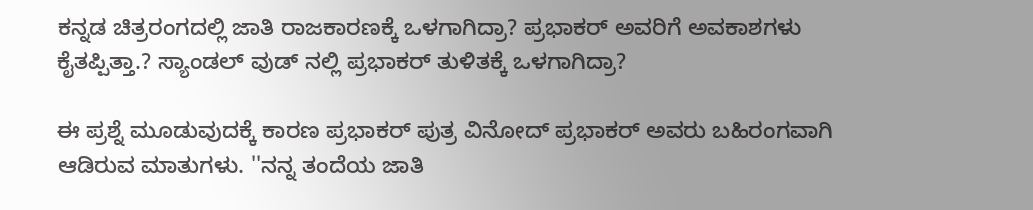ಕನ್ನಡ ಚಿತ್ರರಂಗದಲ್ಲಿ ಜಾತಿ ರಾಜಕಾರಣಕ್ಕೆ ಒಳಗಾಗಿದ್ರಾ? ಪ್ರಭಾಕರ್ ಅವರಿಗೆ ಅವಕಾಶಗಳು ಕೈತಪ್ಪಿತ್ತಾ.? ಸ್ಯಾಂಡಲ್ ವುಡ್ ನಲ್ಲಿ ಪ್ರಭಾಕರ್ ತುಳಿತಕ್ಕೆ ಒಳಗಾಗಿದ್ರಾ?

ಈ ಪ್ರಶ್ನೆ ಮೂಡುವುದಕ್ಕೆ ಕಾರಣ ಪ್ರಭಾಕರ್ ಪುತ್ರ ವಿನೋದ್ ಪ್ರಭಾಕರ್ ಅವರು ಬಹಿರಂಗವಾಗಿ ಆಡಿರುವ ಮಾತುಗಳು. ''ನನ್ನ ತಂದೆಯ ಜಾತಿ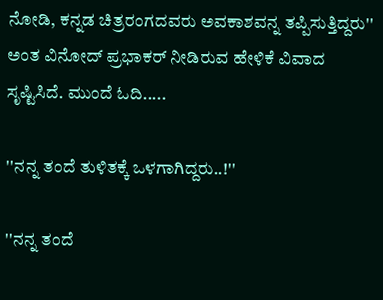ನೋಡಿ, ಕನ್ನಡ ಚಿತ್ರರಂಗದವರು ಅವಕಾಶವನ್ನ ತಪ್ಪಿಸುತ್ತಿದ್ದರು'' ಅಂತ ವಿನೋದ್ ಪ್ರಭಾಕರ್ ನೀಡಿರುವ ಹೇಳಿಕೆ ವಿವಾದ ಸೃಷ್ಟಿಸಿದೆ. ಮುಂದೆ ಓದಿ.....

''ನನ್ನ ತಂದೆ ತುಳಿತಕ್ಕೆ ಒಳಗಾಗಿದ್ದರು..!''

''ನನ್ನ ತಂದೆ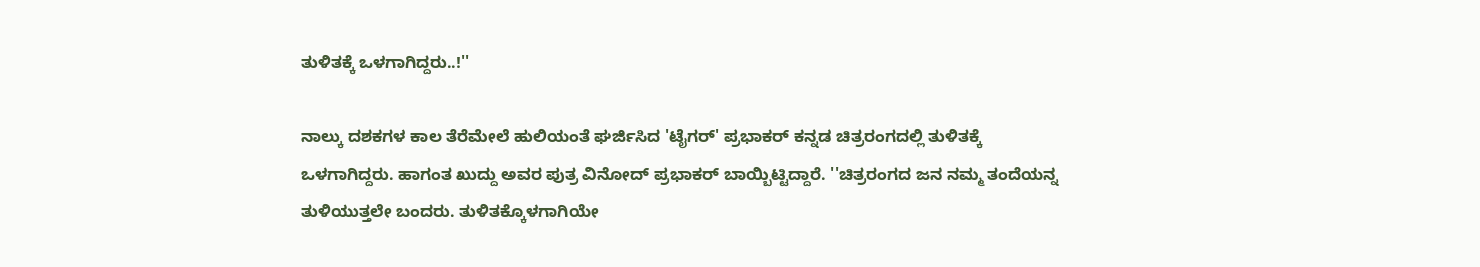ತುಳಿತಕ್ಕೆ ಒಳಗಾಗಿದ್ದರು..!''

ನಾಲ್ಕು ದಶಕಗಳ ಕಾಲ ತೆರೆಮೇಲೆ ಹುಲಿಯಂತೆ ಘರ್ಜಿಸಿದ 'ಟೈಗರ್' ಪ್ರಭಾಕರ್ ಕನ್ನಡ ಚಿತ್ರರಂಗದಲ್ಲಿ ತುಳಿತಕ್ಕೆ ಒಳಗಾಗಿದ್ದರು. ಹಾಗಂತ ಖುದ್ದು ಅವರ ಪುತ್ರ ವಿನೋದ್ ಪ್ರಭಾಕರ್ ಬಾಯ್ಬಿಟ್ಟಿದ್ದಾರೆ. ''ಚಿತ್ರರಂಗದ ಜನ ನಮ್ಮ ತಂದೆಯನ್ನ ತುಳಿಯುತ್ತಲೇ ಬಂದರು. ತುಳಿತಕ್ಕೊಳಗಾಗಿಯೇ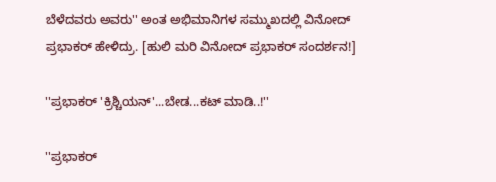ಬೆಳೆದವರು ಅವರು'' ಅಂತ ಅಭಿಮಾನಿಗಳ ಸಮ್ಮುಖದಲ್ಲಿ ವಿನೋದ್ ಪ್ರಭಾಕರ್ ಹೇಳಿದ್ರು. [ಹುಲಿ ಮರಿ ವಿನೋದ್ ಪ್ರಭಾಕರ್ ಸಂದರ್ಶನ!]

''ಪ್ರಭಾಕರ್ 'ಕ್ರಿಶ್ಚಿಯನ್'...ಬೇಡ...ಕಟ್ ಮಾಡಿ..!''

''ಪ್ರಭಾಕರ್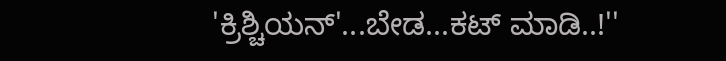'ಕ್ರಿಶ್ಚಿಯನ್'...ಬೇಡ...ಕಟ್ ಮಾಡಿ..!''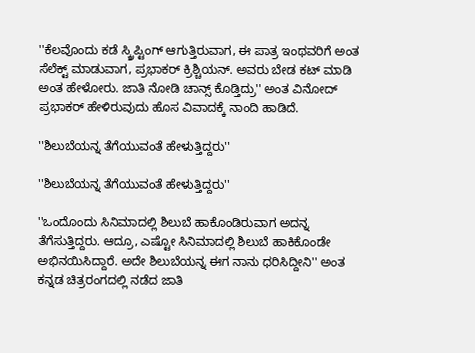''ಕೆಲವೊಂದು ಕಡೆ ಸ್ಕ್ರಿಪ್ಟಿಂಗ್ ಆಗುತ್ತಿರುವಾಗ, ಈ ಪಾತ್ರ ಇಂಥವರಿಗೆ ಅಂತ ಸೆಲೆಕ್ಟ್ ಮಾಡುವಾಗ, ಪ್ರಭಾಕರ್ ಕ್ರಿಶ್ಚಿಯನ್. ಅವರು ಬೇಡ ಕಟ್ ಮಾಡಿ ಅಂತ ಹೇಳೋರು. ಜಾತಿ ನೋಡಿ ಚಾನ್ಸ್ ಕೊಡ್ತಿದ್ರು'' ಅಂತ ವಿನೋದ್ ಪ್ರಭಾಕರ್ ಹೇಳಿರುವುದು ಹೊಸ ವಿವಾದಕ್ಕೆ ನಾಂದಿ ಹಾಡಿದೆ.

''ಶಿಲುಬೆಯನ್ನ ತೆಗೆಯುವಂತೆ ಹೇಳುತ್ತಿದ್ದರು''

''ಶಿಲುಬೆಯನ್ನ ತೆಗೆಯುವಂತೆ ಹೇಳುತ್ತಿದ್ದರು''

''ಒಂದೊಂದು ಸಿನಿಮಾದಲ್ಲಿ ಶಿಲುಬೆ ಹಾಕೊಂಡಿರುವಾಗ ಅದನ್ನ ತೆಗೆಸುತ್ತಿದ್ದರು. ಆದ್ರೂ, ಎಷ್ಟೋ ಸಿನಿಮಾದಲ್ಲಿ ಶಿಲುಬೆ ಹಾಕಿಕೊಂಡೇ ಅಭಿನಯಿಸಿದ್ದಾರೆ. ಅದೇ ಶಿಲುಬೆಯನ್ನ ಈಗ ನಾನು ಧರಿಸಿದ್ದೀನಿ'' ಅಂತ ಕನ್ನಡ ಚಿತ್ರರಂಗದಲ್ಲಿ ನಡೆದ ಜಾತಿ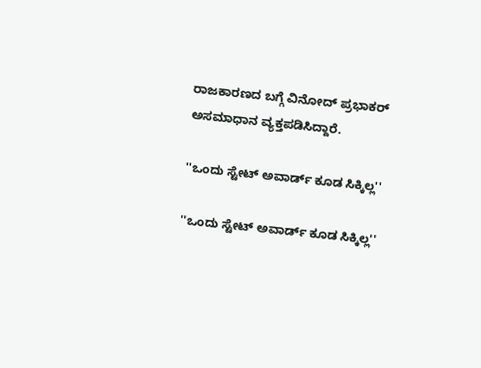ರಾಜಕಾರಣದ ಬಗ್ಗೆ ವಿನೋದ್ ಪ್ರಭಾಕರ್ ಅಸಮಾಧಾನ ವ್ಯಕ್ತಪಡಿಸಿದ್ದಾರೆ.

''ಒಂದು ಸ್ಟೇಟ್ ಅವಾರ್ಡ್ ಕೂಡ ಸಿಕ್ಕಿಲ್ಲ''

''ಒಂದು ಸ್ಟೇಟ್ ಅವಾರ್ಡ್ ಕೂಡ ಸಿಕ್ಕಿಲ್ಲ''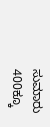ಸುಮಾರು 400ಕ್ಕೂ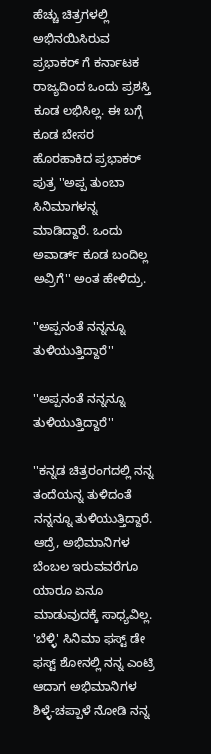ಹೆಚ್ಚು ಚಿತ್ರಗಳಲ್ಲಿ ಅಭಿನಯಿಸಿರುವ ಪ್ರಭಾಕರ್ ಗೆ ಕರ್ನಾಟಕ ರಾಜ್ಯದಿಂದ ಒಂದು ಪ್ರಶಸ್ತಿ ಕೂಡ ಲಭಿಸಿಲ್ಲ. ಈ ಬಗ್ಗೆ ಕೂಡ ಬೇಸರ ಹೊರಹಾಕಿದ ಪ್ರಭಾಕರ್ ಪುತ್ರ ''ಅಪ್ಪ ತುಂಬಾ ಸಿನಿಮಾಗಳನ್ನ ಮಾಡಿದ್ದಾರೆ. ಒಂದು ಅವಾರ್ಡ್ ಕೂಡ ಬಂದಿಲ್ಲ ಅವ್ರಿಗೆ'' ಅಂತ ಹೇಳಿದ್ರು.

''ಅಪ್ಪನಂತೆ ನನ್ನನ್ನೂ ತುಳಿಯುತ್ತಿದ್ದಾರೆ''

''ಅಪ್ಪನಂತೆ ನನ್ನನ್ನೂ ತುಳಿಯುತ್ತಿದ್ದಾರೆ''

''ಕನ್ನಡ ಚಿತ್ರರಂಗದಲ್ಲಿ ನನ್ನ ತಂದೆಯನ್ನ ತುಳಿದಂತೆ ನನ್ನನ್ನೂ ತುಳಿಯುತ್ತಿದ್ದಾರೆ. ಆದ್ರೆ, ಅಭಿಮಾನಿಗಳ ಬೆಂಬಲ ಇರುವವರೆಗೂ ಯಾರೂ ಏನೂ ಮಾಡುವುದಕ್ಕೆ ಸಾಧ್ಯವಿಲ್ಲ. 'ಬೆಳ್ಳಿ' ಸಿನಿಮಾ ಫಸ್ಟ್ ಡೇ ಫಸ್ಟ್ ಶೋನಲ್ಲಿ ನನ್ನ ಎಂಟ್ರಿ ಆದಾಗ ಅಭಿಮಾನಿಗಳ ಶಿಳ್ಳೆ-ಚಪ್ಪಾಳೆ ನೋಡಿ ನನ್ನ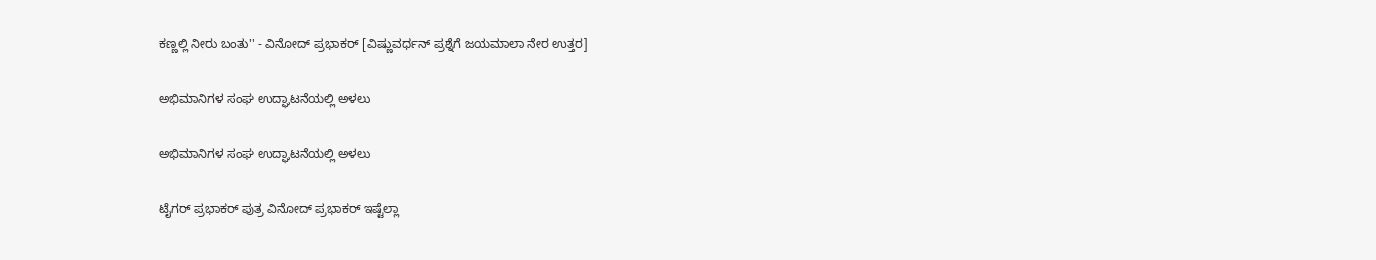ಕಣ್ಣಲ್ಲಿ ನೀರು ಬಂತು'' - ವಿನೋದ್ ಪ್ರಭಾಕರ್ [ವಿಷ್ಣುವರ್ಧನ್ ಪ್ರಶ್ನೆಗೆ ಜಯಮಾಲಾ ನೇರ ಉತ್ತರ]

ಅಭಿಮಾನಿಗಳ ಸಂಘ ಉದ್ಘಾಟನೆಯಲ್ಲಿ ಅಳಲು

ಅಭಿಮಾನಿಗಳ ಸಂಘ ಉದ್ಘಾಟನೆಯಲ್ಲಿ ಅಳಲು

ಟೈಗರ್ ಪ್ರಭಾಕರ್ ಪುತ್ರ ವಿನೋದ್ ಪ್ರಭಾಕರ್ ಇಷ್ಟೆಲ್ಲಾ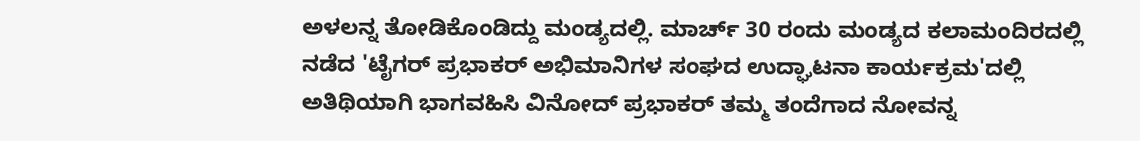ಅಳಲನ್ನ ತೋಡಿಕೊಂಡಿದ್ದು ಮಂಡ್ಯದಲ್ಲಿ. ಮಾರ್ಚ್ 30 ರಂದು ಮಂಡ್ಯದ ಕಲಾಮಂದಿರದಲ್ಲಿ ನಡೆದ 'ಟೈಗರ್ ಪ್ರಭಾಕರ್ ಅಭಿಮಾನಿಗಳ ಸಂಘದ ಉದ್ಘಾಟನಾ ಕಾರ್ಯಕ್ರಮ'ದಲ್ಲಿ ಅತಿಥಿಯಾಗಿ ಭಾಗವಹಿಸಿ ವಿನೋದ್ ಪ್ರಭಾಕರ್ ತಮ್ಮ ತಂದೆಗಾದ ನೋವನ್ನ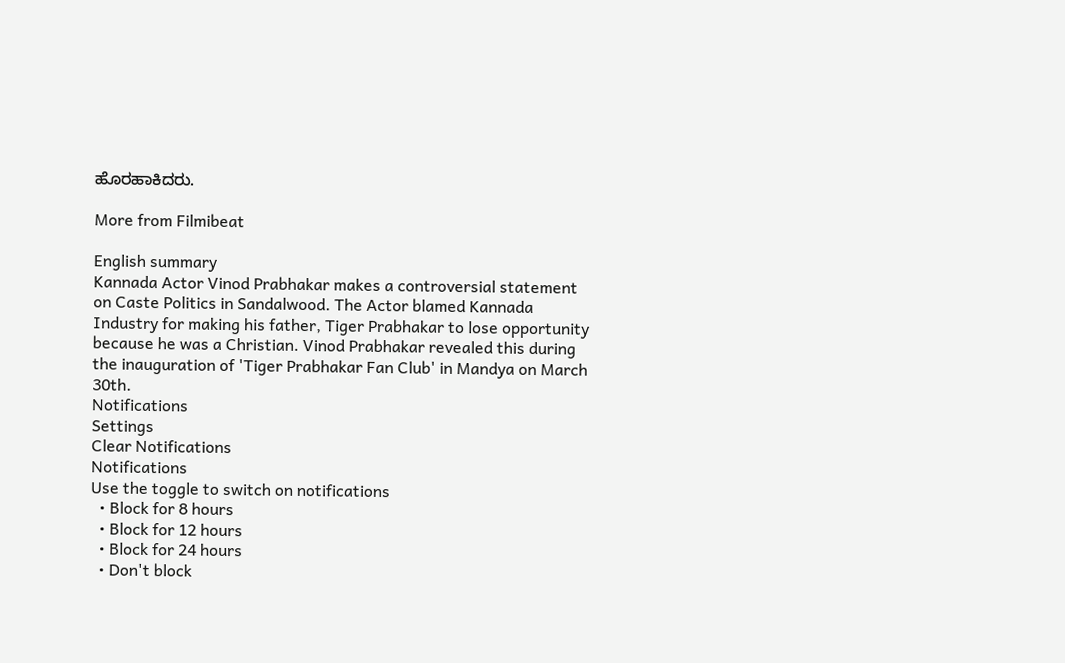ಹೊರಹಾಕಿದರು.

More from Filmibeat

English summary
Kannada Actor Vinod Prabhakar makes a controversial statement on Caste Politics in Sandalwood. The Actor blamed Kannada Industry for making his father, Tiger Prabhakar to lose opportunity because he was a Christian. Vinod Prabhakar revealed this during the inauguration of 'Tiger Prabhakar Fan Club' in Mandya on March 30th.
Notifications
Settings
Clear Notifications
Notifications
Use the toggle to switch on notifications
  • Block for 8 hours
  • Block for 12 hours
  • Block for 24 hours
  • Don't block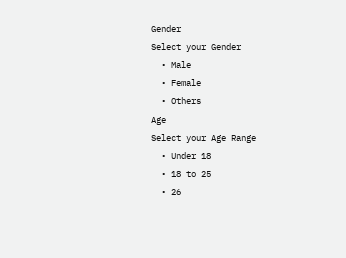Gender
Select your Gender
  • Male
  • Female
  • Others
Age
Select your Age Range
  • Under 18
  • 18 to 25
  • 26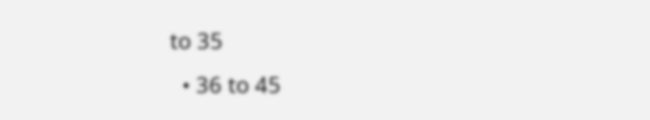to 35
  • 36 to 45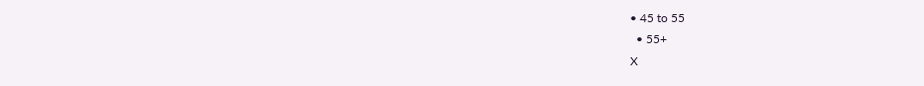• 45 to 55
  • 55+
X